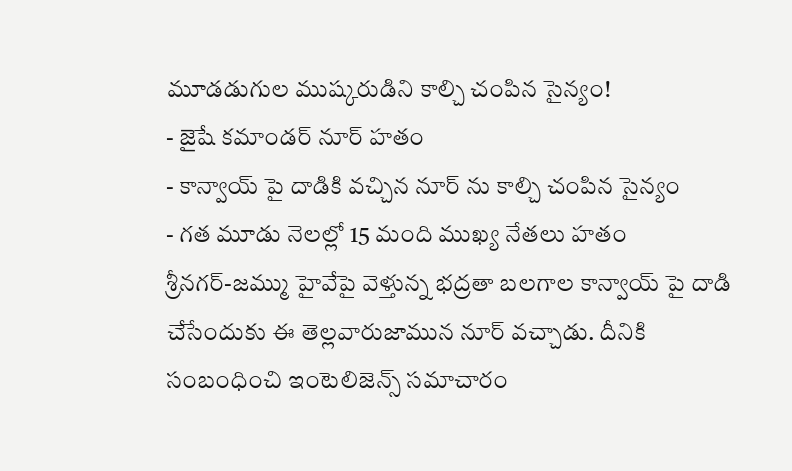మూడడుగుల ముష్కరుడిని కాల్చి చంపిన సైన్యం!
- జైషే కమాండర్ నూర్ హతం
- కాన్వాయ్ పై దాడికి వచ్చిన నూర్ ను కాల్చి చంపిన సైన్యం
- గత మూడు నెలల్లో 15 మంది ముఖ్య నేతలు హతం
శ్రీనగర్-జమ్ము హైవేపై వెళ్తున్న భద్రతా బలగాల కాన్వాయ్ పై దాడి చేసేందుకు ఈ తెల్లవారుజామున నూర్ వచ్చాడు. దీనికి సంబంధించి ఇంటెలిజెన్స్ సమాచారం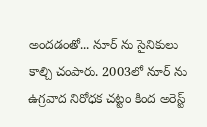అందడంతో... నూర్ ను సైనికులు కాల్చి చంపారు. 2003లో నూర్ ను ఉగ్రవాద నిరోధక చట్టం కింద అరెస్ట్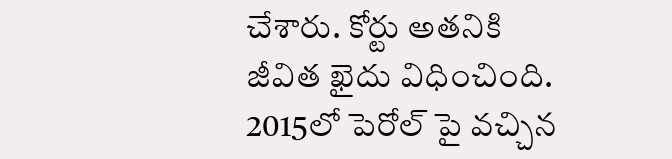చేశారు. కోర్టు అతనికి జీవిత ఖైదు విధించింది. 2015లో పెరోల్ పై వచ్చిన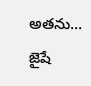అతను... జైషే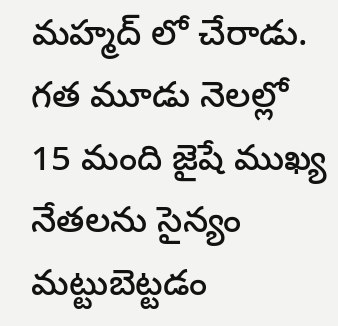మహ్మద్ లో చేరాడు. గత మూడు నెలల్లో 15 మంది జైషే ముఖ్య నేతలను సైన్యం మట్టుబెట్టడం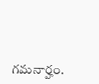గమనార్హం.